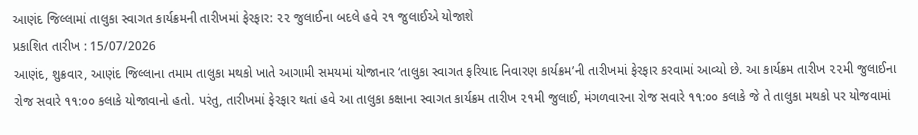આણંદ જિલ્લામાં તાલુકા સ્વાગત કાર્યક્રમની તારીખમાં ફેરફાર: ૨૨ જુલાઈના બદલે હવે ૨૧ જુલાઈએ યોજાશે
પ્રકાશિત તારીખ : 15/07/2026
આણંદ, શુક્રવાર, આણંદ જિલ્લાના તમામ તાલુકા મથકો ખાતે આગામી સમયમાં યોજાનાર ‘તાલુકા સ્વાગત ફરિયાદ નિવારણ કાર્યક્રમ’ની તારીખમાં ફેરફાર કરવામાં આવ્યો છે. આ કાર્યક્રમ તારીખ ૨૨મી જુલાઈના રોજ સવારે ૧૧:૦૦ કલાકે યોજાવાનો હતો. પરંતુ, તારીખમાં ફેરફાર થતાં હવે આ તાલુકા કક્ષાના સ્વાગત કાર્યક્રમ તારીખ ૨૧મી જુલાઈ, મંગળવારના રોજ સવારે ૧૧:૦૦ કલાકે જે તે તાલુકા મથકો પર યોજવામાં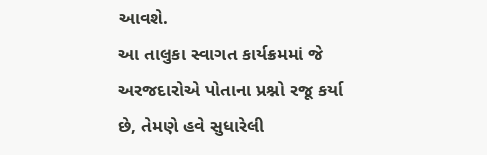આવશે.
આ તાલુકા સ્વાગત કાર્યક્રમમાં જે અરજદારોએ પોતાના પ્રશ્નો રજૂ કર્યા છે, તેમણે હવે સુધારેલી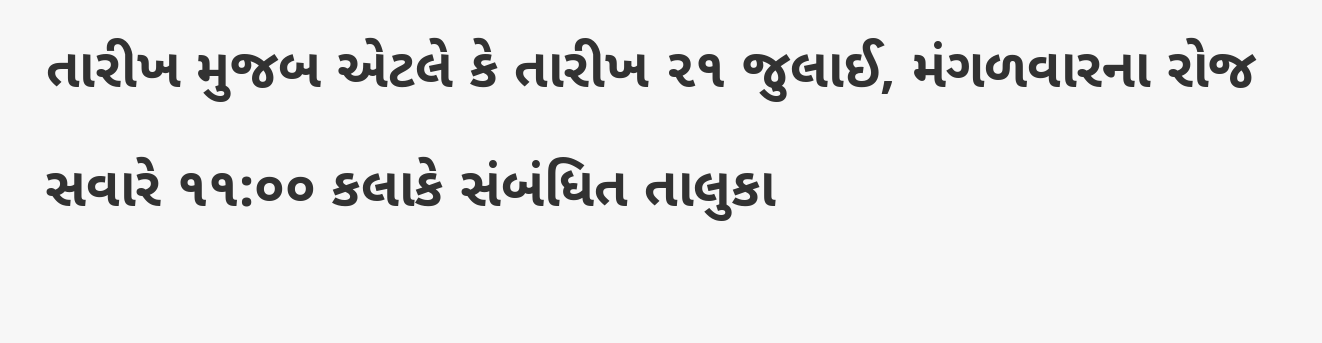તારીખ મુજબ એટલે કે તારીખ ૨૧ જુલાઈ, મંગળવારના રોજ સવારે ૧૧:૦૦ કલાકે સંબંધિત તાલુકા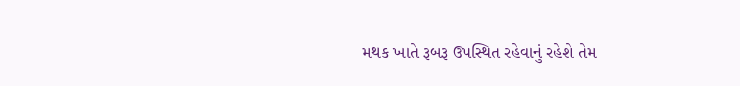મથક ખાતે રૂબરૂ ઉપસ્થિત રહેવાનું રહેશે તેમ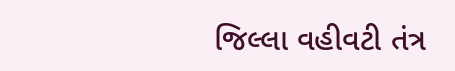જિલ્લા વહીવટી તંત્ર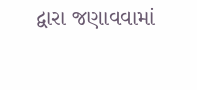દ્વારા જણાવવામાં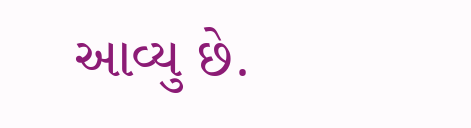આવ્યુ છે.